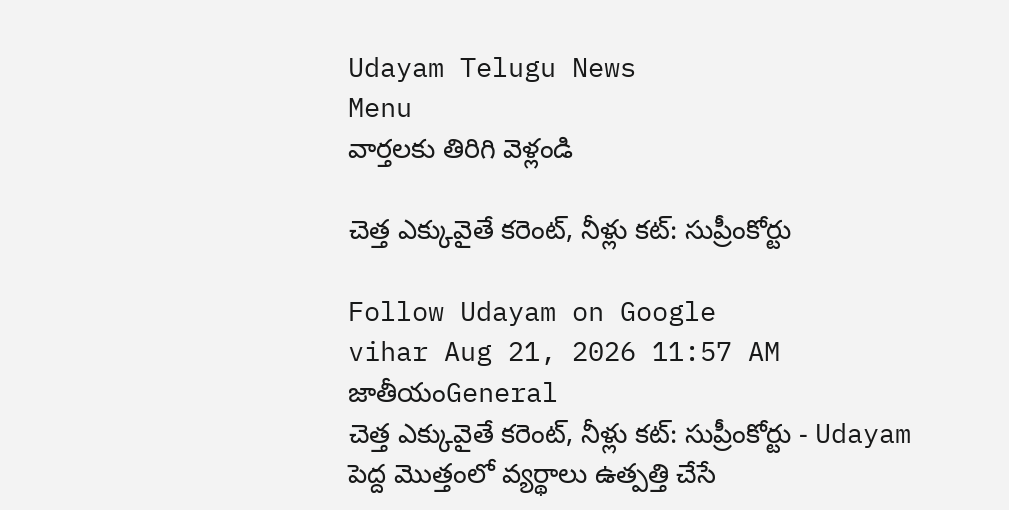Udayam Telugu News
Menu
వార్తలకు తిరిగి వెళ్లండి

చెత్త ఎక్కువైతే కరెంట్‌, నీళ్లు కట్‌: సుప్రీంకోర్టు

Follow Udayam on Google
vihar Aug 21, 2026 11:57 AM జాతీయంGeneral
చెత్త ఎక్కువైతే కరెంట్‌, నీళ్లు కట్‌: సుప్రీంకోర్టు - Udayam
పెద్ద మొత్తంలో వ్యర్థాలు ఉత్పత్తి చేసే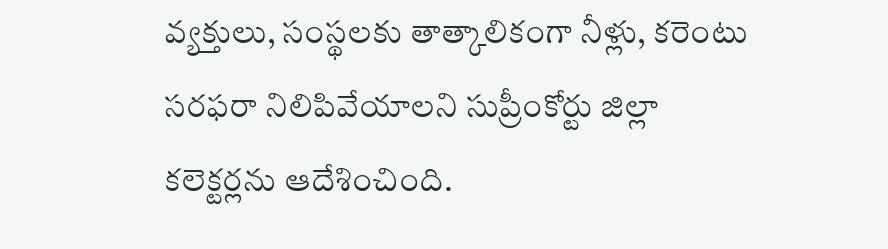వ్యక్తులు, సంస్థలకు తాత్కాలికంగా నీళ్లు, కరెంటు సరఫరా నిలిపివేయాలని సుప్రీంకోర్టు జిల్లా కలెక్టర్లను ఆదేశించింది.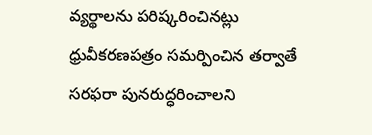వ్యర్థాలను పరిష్కరించినట్లు ధ్రువీకరణపత్రం సమర్పించిన తర్వాతే సరఫరా పునరుద్ధరించాలని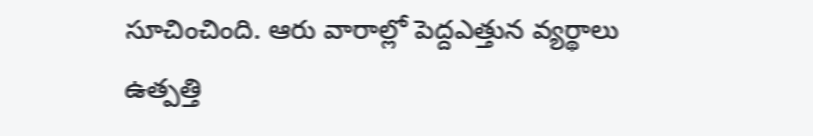సూచించింది. ఆరు వారాల్లో పెద్దఎత్తున వ్యర్థాలు ఉత్పత్తి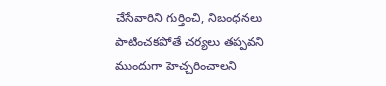చేసేవారిని గుర్తించి, నిబంధనలు పాటించకపోతే చర్యలు తప్పవని ముందుగా హెచ్చరించాలని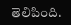తెలిపింది.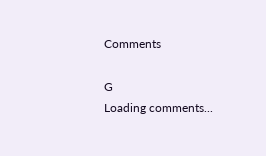Comments

G
Loading comments...